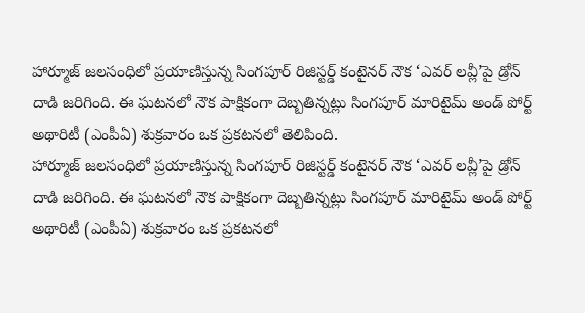హార్మూజ్ జలసంధిలో ప్రయాణిస్తున్న సింగపూర్ రిజిస్టర్డ్ కంటైనర్ నౌక ‘ఎవర్ లవ్లీ’పై డ్రోన్ దాడి జరిగింది. ఈ ఘటనలో నౌక పాక్షికంగా దెబ్బతిన్నట్లు సింగపూర్ మారిటైమ్ అండ్ పోర్ట్ అథారిటీ (ఎంపీఏ) శుక్రవారం ఒక ప్రకటనలో తెలిపింది.
హార్మూజ్ జలసంధిలో ప్రయాణిస్తున్న సింగపూర్ రిజిస్టర్డ్ కంటైనర్ నౌక ‘ఎవర్ లవ్లీ’పై డ్రోన్ దాడి జరిగింది. ఈ ఘటనలో నౌక పాక్షికంగా దెబ్బతిన్నట్లు సింగపూర్ మారిటైమ్ అండ్ పోర్ట్ అథారిటీ (ఎంపీఏ) శుక్రవారం ఒక ప్రకటనలో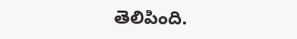తెలిపింది.